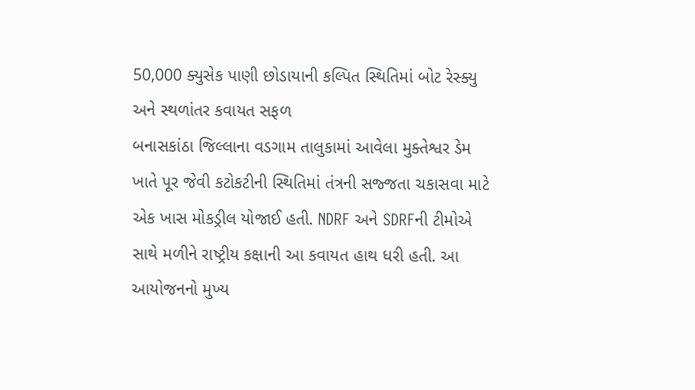50,000 ક્યુસેક પાણી છોડાયાની કલ્પિત સ્થિતિમાં બોટ રેસ્ક્યુ અને સ્થળાંતર કવાયત સફળ
બનાસકાંઠા જિલ્લાના વડગામ તાલુકામાં આવેલા મુક્તેશ્વર ડેમ ખાતે પૂર જેવી કટોકટીની સ્થિતિમાં તંત્રની સજ્જતા ચકાસવા માટે એક ખાસ મોકડ્રીલ યોજાઈ હતી. NDRF અને SDRFની ટીમોએ સાથે મળીને રાષ્ટ્રીય કક્ષાની આ કવાયત હાથ ધરી હતી. આ આયોજનનો મુખ્ય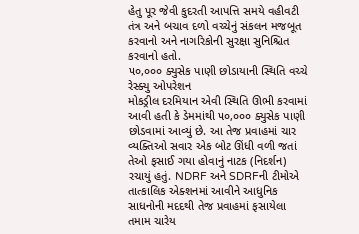હેતુ પૂર જેવી કુદરતી આપત્તિ સમયે વહીવટી તંત્ર અને બચાવ દળો વચ્ચેનું સંકલન મજબૂત કરવાનો અને નાગરિકોની સુરક્ષા સુનિશ્ચિત કરવાનો હતો.
૫૦,૦૦૦ ક્યુસેક પાણી છોડાયાની સ્થિતિ વચ્ચે રેસ્ક્યુ ઓપરેશન
મોકડ્રીલ દરમિયાન એવી સ્થિતિ ઊભી કરવામાં આવી હતી કે ડેમમાંથી ૫૦,૦૦૦ ક્યુસેક પાણી છોડવામાં આવ્યું છે. આ તેજ પ્રવાહમાં ચાર વ્યક્તિઓ સવાર એક બોટ ઊંધી વળી જતાં તેઓ ફસાઈ ગયા હોવાનું નાટક (નિદર્શન) રચાયું હતું. NDRF અને SDRFની ટીમોએ તાત્કાલિક એક્શનમાં આવીને આધુનિક સાધનોની મદદથી તેજ પ્રવાહમાં ફસાયેલા તમામ ચારેય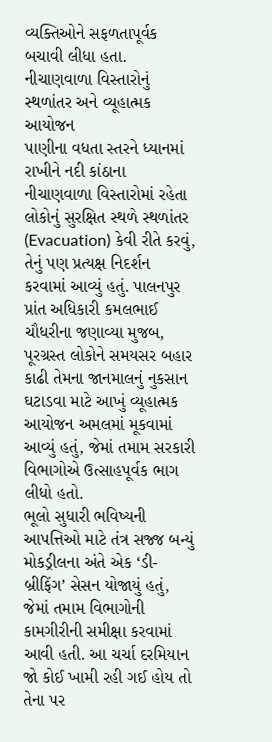વ્યક્તિઓને સફળતાપૂર્વક બચાવી લીધા હતા.
નીચાણવાળા વિસ્તારોનું સ્થળાંતર અને વ્યૂહાત્મક આયોજન
પાણીના વધતા સ્તરને ધ્યાનમાં રાખીને નદી કાંઠાના નીચાણવાળા વિસ્તારોમાં રહેતા લોકોનું સુરક્ષિત સ્થળે સ્થળાંતર (Evacuation) કેવી રીતે કરવું, તેનું પણ પ્રત્યક્ષ નિદર્શન કરવામાં આવ્યું હતું. પાલનપુર પ્રાંત અધિકારી કમલભાઈ ચૌધરીના જણાવ્યા મુજબ, પૂરગ્રસ્ત લોકોને સમયસર બહાર કાઢી તેમના જાનમાલનું નુકસાન ઘટાડવા માટે આખું વ્યૂહાત્મક આયોજન અમલમાં મૂકવામાં આવ્યું હતું, જેમાં તમામ સરકારી વિભાગોએ ઉત્સાહપૂર્વક ભાગ લીધો હતો.
ભૂલો સુધારી ભવિષ્યની આપત્તિઓ માટે તંત્ર સજ્જ બન્યું
મોકડ્રીલના અંતે એક ‘ડી-બ્રીફિંગ’ સેસન યોજાયું હતું, જેમાં તમામ વિભાગોની કામગીરીની સમીક્ષા કરવામાં આવી હતી. આ ચર્ચા દરમિયાન જો કોઈ ખામી રહી ગઈ હોય તો તેના પર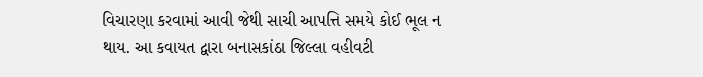વિચારણા કરવામાં આવી જેથી સાચી આપત્તિ સમયે કોઈ ભૂલ ન થાય. આ કવાયત દ્વારા બનાસકાંઠા જિલ્લા વહીવટી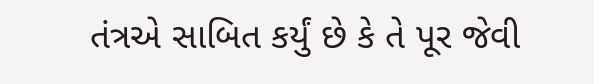તંત્રએ સાબિત કર્યું છે કે તે પૂર જેવી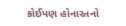કોઈપણ હોનારતનો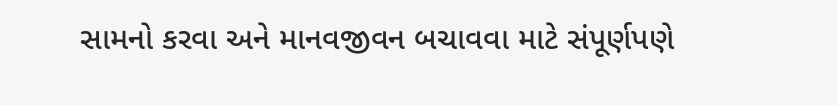સામનો કરવા અને માનવજીવન બચાવવા માટે સંપૂર્ણપણે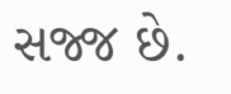સજ્જ છે.